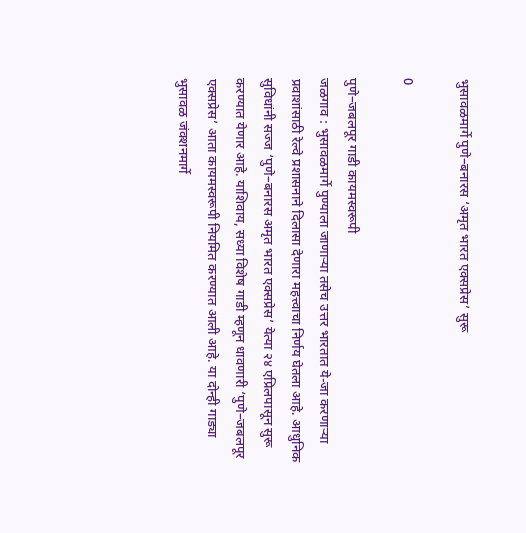भुसावळमार्गे पुणे–बनारस ‘अमृत भारत एक्सप्रेस’ सुरू

0

पुणे–जबलपूर गाडी कायमस्वरूपी
जळगाव : भुसावळमार्गे पुण्याला जाणाऱ्या तसेच उत्तर भारतात ये-जा करणाऱ्या प्रवाशांसाठी रेल्वे प्रशासनाने दिलासा देणारा महत्त्वाचा निर्णय घेतला आहे. आधुनिक सुविधांनी सज्ज ‘पुणे–बनारस अमृत भारत एक्सप्रेस’ येत्या २४ एप्रिलपासून सुरू करण्यात येणार आहे. याशिवाय, सध्या विशेष गाडी म्हणून धावणारी ‘पुणे–जबलपूर एक्सप्रेस’ आता कायमस्वरूपी नियमित करण्यात आली आहे. या दोन्ही गाड्या भुसावळ जंक्शनमार्गे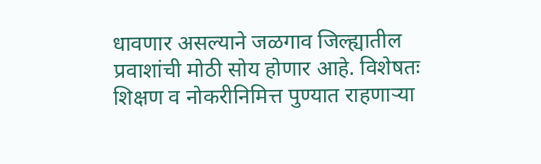धावणार असल्याने जळगाव जिल्ह्यातील प्रवाशांची मोठी सोय होणार आहे. विशेषतः शिक्षण व नोकरीनिमित्त पुण्यात राहणाऱ्या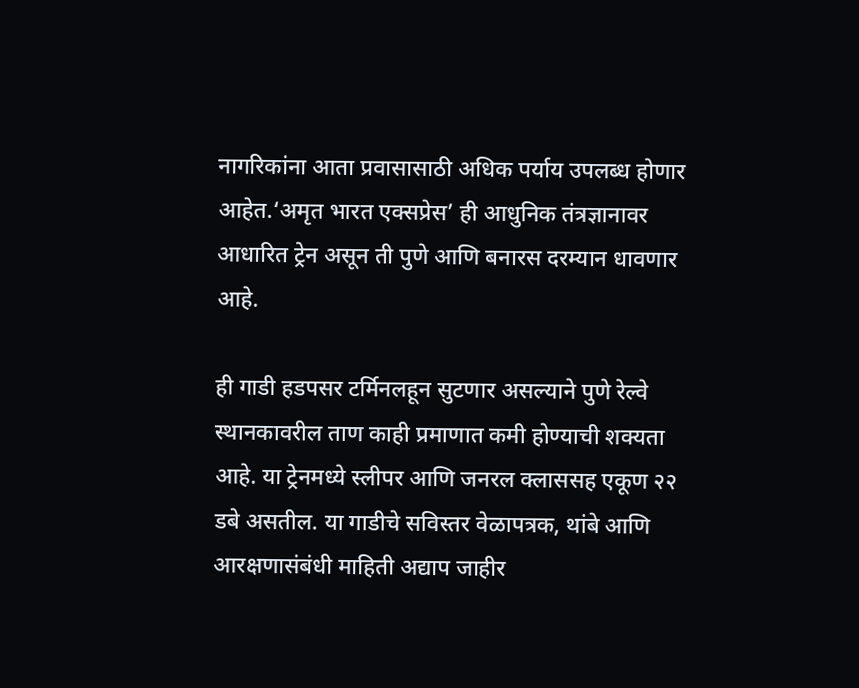नागरिकांना आता प्रवासासाठी अधिक पर्याय उपलब्ध होणार आहेत.‘अमृत भारत एक्सप्रेस’ ही आधुनिक तंत्रज्ञानावर आधारित ट्रेन असून ती पुणे आणि बनारस दरम्यान धावणार आहे.

ही गाडी हडपसर टर्मिनलहून सुटणार असल्याने पुणे रेल्वे स्थानकावरील ताण काही प्रमाणात कमी होण्याची शक्यता आहे. या ट्रेनमध्ये स्लीपर आणि जनरल क्लाससह एकूण २२ डबे असतील. या गाडीचे सविस्तर वेळापत्रक, थांबे आणि आरक्षणासंबंधी माहिती अद्याप जाहीर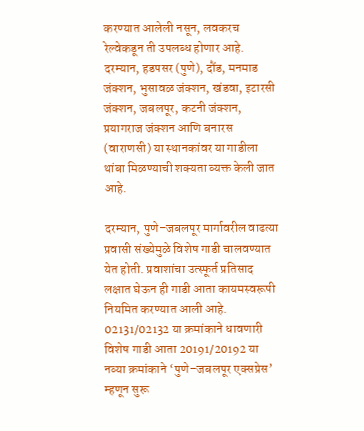करण्यात आलेली नसून, लवकरच रेल्वेकडून ती उपलब्ध होणार आहे. दरम्यान, हडपसर (पुणे), दौंड, मनमाड जंक्शन, भुसावळ जंक्शन, खंडवा, इटारसी जंक्शन, जबलपूर, कटनी जंक्शन, प्रयागराज जंक्शन आणि बनारस (वाराणसी) या स्थानकांवर या गाडीला थांबा मिळण्याची शक्यता व्यक्त केली जात आहे.

दरम्यान, पुणे–जबलपूर मार्गावरील वाढत्या प्रवासी संख्येमुळे विशेष गाडी चालवण्यात येत होती. प्रवाशांचा उत्स्फूर्त प्रतिसाद लक्षात घेऊन ही गाडी आता कायमस्वरूपी नियमित करण्यात आली आहे. 02131/02132 या क्रमांकाने धावणारी विशेष गाडी आता 20191/20192 या नव्या क्रमांकाने ‘पुणे–जबलपूर एक्सप्रेस’ म्हणून सुरू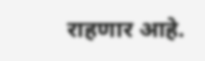राहणार आहे.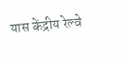यास केंद्रीय रेल्वे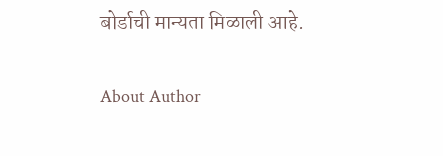बोर्डाची मान्यता मिळाली आहे.

About Author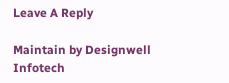Leave A Reply

Maintain by Designwell Infotech